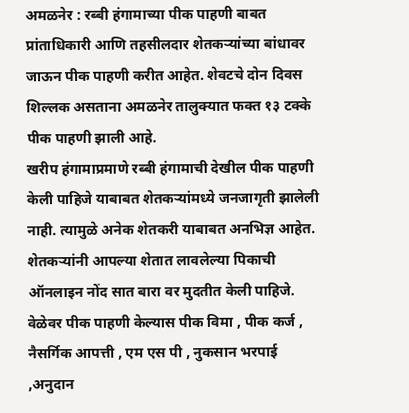अमळनेर : रब्बी हंगामाच्या पीक पाहणी बाबत प्रांताधिकारी आणि तहसीलदार शेतकऱ्यांच्या बांधावर जाऊन पीक पाहणी करीत आहेत. शेवटचे दोन दिवस शिल्लक असताना अमळनेर तालुक्यात फक्त १३ टक्के पीक पाहणी झाली आहे.
खरीप हंगामाप्रमाणे रब्बी हंगामाची देखील पीक पाहणी केली पाहिजे याबाबत शेतकऱ्यांमध्ये जनजागृती झालेली नाही. त्यामुळे अनेक शेतकरी याबाबत अनभिज्ञ आहेत. शेतकऱ्यांनी आपल्या शेतात लावलेल्या पिकाची ऑनलाइन नोंद सात बारा वर मुदतीत केली पाहिजे. वेळेवर पीक पाहणी केल्यास पीक विमा , पीक कर्ज , नैसर्गिक आपत्ती , एम एस पी , नुकसान भरपाई ,अनुदान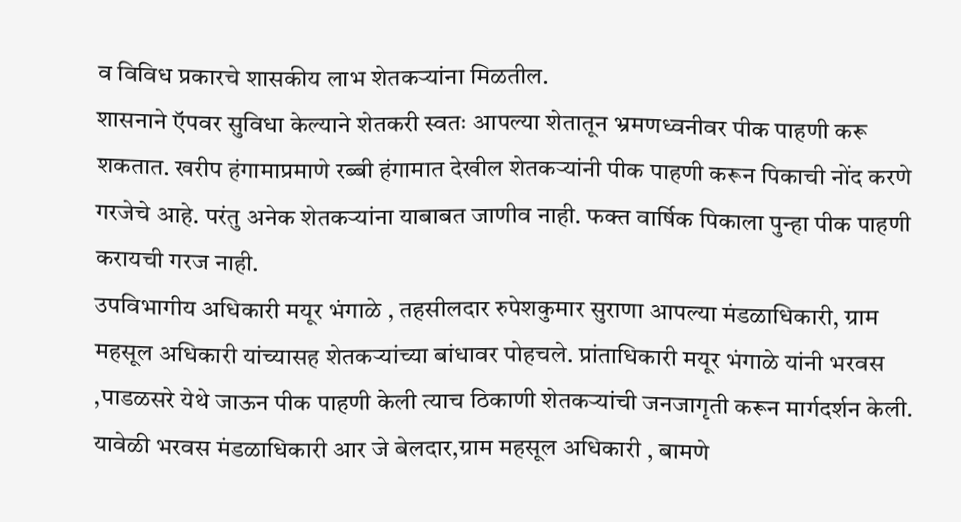व विविध प्रकारचे शासकीय लाभ शेतकऱ्यांना मिळतील.
शासनाने ऍपवर सुविधा केल्याने शेतकरी स्वतः आपल्या शेतातून भ्रमणध्वनीवर पीक पाहणी करू शकतात. खरीप हंगामाप्रमाणे रब्बी हंगामात देखील शेतकऱ्यांनी पीक पाहणी करून पिकाची नोंद करणे गरजेचे आहे. परंतु अनेक शेतकऱ्यांना याबाबत जाणीव नाही. फक्त वार्षिक पिकाला पुन्हा पीक पाहणी करायची गरज नाही.
उपविभागीय अधिकारी मयूर भंगाळे , तहसीलदार रुपेशकुमार सुराणा आपल्या मंडळाधिकारी, ग्राम महसूल अधिकारी यांच्यासह शेतकऱ्यांच्या बांधावर पोहचले. प्रांताधिकारी मयूर भंगाळे यांनी भरवस ,पाडळसरे येथे जाऊन पीक पाहणी केली त्याच ठिकाणी शेतकऱ्यांची जनजागृती करून मार्गदर्शन केली. यावेळी भरवस मंडळाधिकारी आर जे बेलदार,ग्राम महसूल अधिकारी , बामणे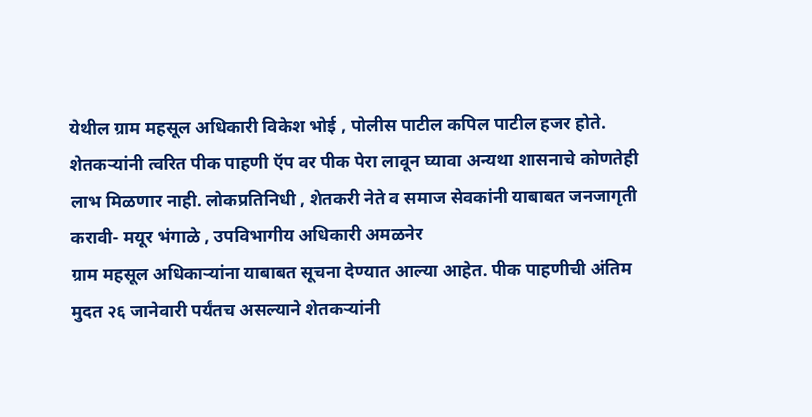येथील ग्राम महसूल अधिकारी विकेश भोई , पोलीस पाटील कपिल पाटील हजर होते.
शेतकऱ्यांनी त्वरित पीक पाहणी ऍप वर पीक पेरा लावून घ्यावा अन्यथा शासनाचे कोणतेही लाभ मिळणार नाही. लोकप्रतिनिधी , शेतकरी नेते व समाज सेवकांनी याबाबत जनजागृती करावी- मयूर भंगाळे , उपविभागीय अधिकारी अमळनेर
ग्राम महसूल अधिकाऱ्यांना याबाबत सूचना देण्यात आल्या आहेत. पीक पाहणीची अंतिम मुदत २६ जानेवारी पर्यंतच असल्याने शेतकऱ्यांनी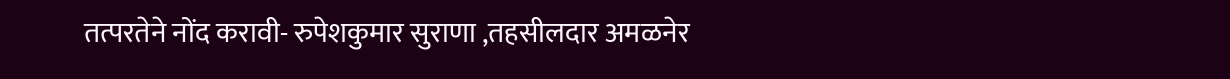तत्परतेने नोंद करावी- रुपेशकुमार सुराणा ,तहसीलदार अमळनेर